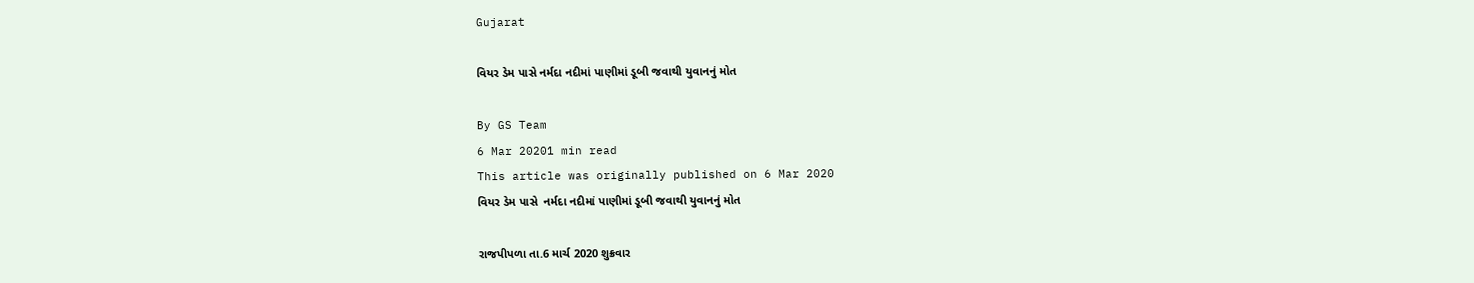Gujarat

વિયર ડેમ પાસે નર્મદા નદીમાં પાણીમાં ડૂબી જવાથી યુવાનનું મોત

By GS Team
6 Mar 20201 min read
This article was originally published on 6 Mar 2020
વિયર ડેમ પાસે  નર્મદા નદીમાં પાણીમાં ડૂબી જવાથી યુવાનનું મોત

રાજપીપળા તા.6 માર્ચ 2020 શુક્રવાર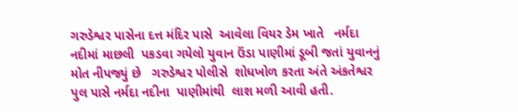ગરુડેશ્વર પાસેના દત્ત મંદિર પાસે  આવેલા વિયર ડેમ ખાતે   નર્મદા નદીમાં માછલી  પકડવા ગયેલો યુવાન ઉંડા પાણીમાં ડૂબી જતાં યુવાનનું મોત નીપજ્યું છે   ગરુડેશ્વર પોલીસે  શોધખોળ કરતા અંતે અંકતેશ્વર પુલ પાસે નર્મદા નદીના  પાણીમાંથી  લાશ મળી આવી હતી.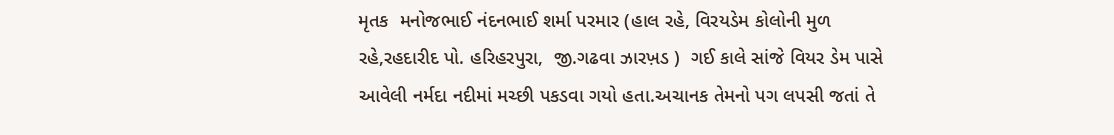મૃતક  મનોજભાઈ નંદનભાઈ શર્મા પરમાર (હાલ રહે, વિરયડેમ કોલોની મુળ રહે,રહદારીદ પો. હરિહરપુરા,  જી.ગઢવા ઝારખ઼ડ )  ગઈ કાલે સાંજે વિયર ડેમ પાસે આવેલી નર્મદા નદીમાં મચ્છી પકડવા ગયો હતા.અચાનક તેમનો પગ લપસી જતાં તે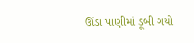ઊંડા પાણીમાં ડૂબી ગયો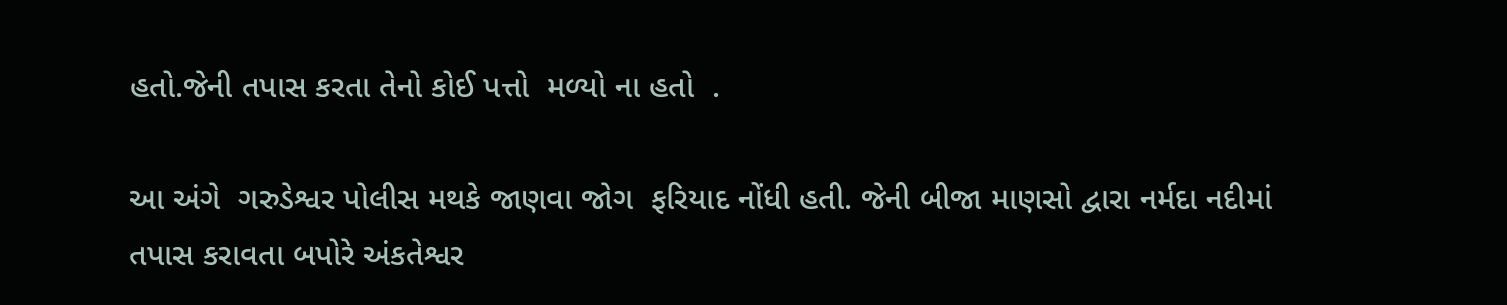હતો.જેની તપાસ કરતા તેનો કોઈ પત્તો  મળ્યો ના હતો  .

આ અંગે  ગરુડેશ્વર પોલીસ મથકે જાણવા જોગ  ફરિયાદ નોંધી હતી. જેની બીજા માણસો દ્વારા નર્મદા નદીમાં તપાસ કરાવતા બપોરે અંકતેશ્વર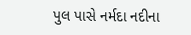પુલ પાસે નર્મદા નદીના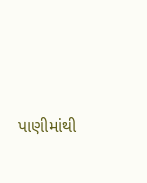પાણીમાંથી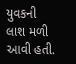યુવકની લાશ મળી આવી હતી.